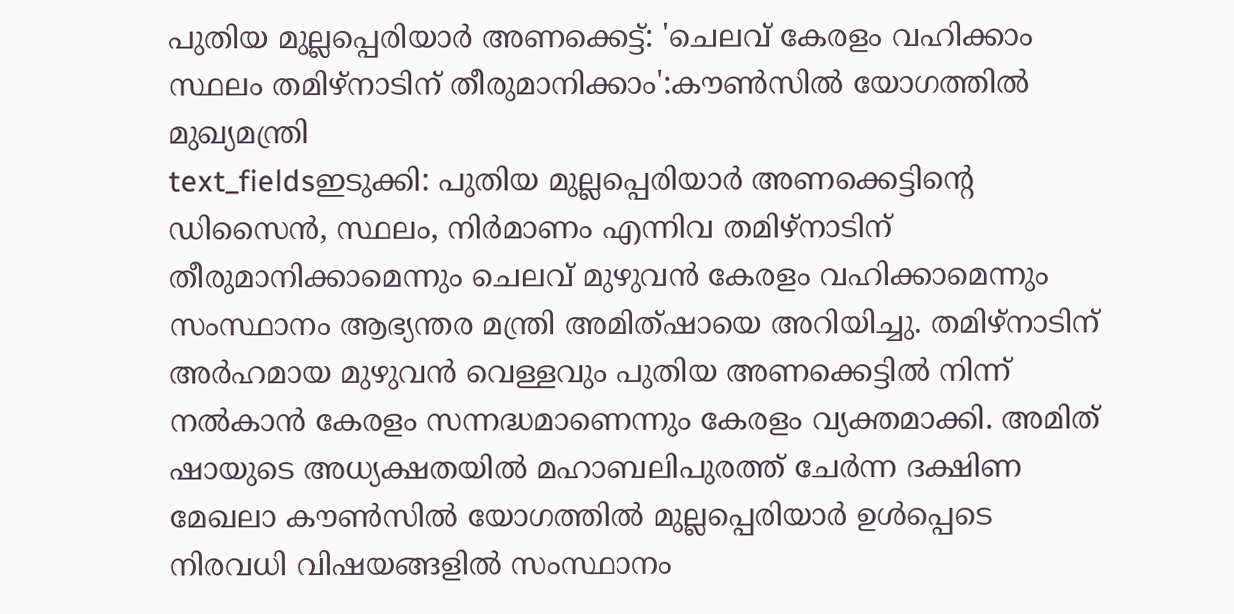പുതിയ മുല്ലപ്പെരിയാർ അണക്കെട്ട്: 'ചെലവ് കേരളം വഹിക്കാം സ്ഥലം തമിഴ്നാടിന് തീരുമാനിക്കാം':കൗൺസിൽ യോഗത്തിൽ മുഖ്യമന്ത്രി
text_fieldsഇടുക്കി: പുതിയ മുല്ലപ്പെരിയാർ അണക്കെട്ടിന്റെ ഡിസൈൻ, സ്ഥലം, നിർമാണം എന്നിവ തമിഴ്നാടിന് തീരുമാനിക്കാമെന്നും ചെലവ് മുഴുവൻ കേരളം വഹിക്കാമെന്നും സംസ്ഥാനം ആഭ്യന്തര മന്ത്രി അമിത്ഷായെ അറിയിച്ചു. തമിഴ്നാടിന് അർഹമായ മുഴുവൻ വെള്ളവും പുതിയ അണക്കെട്ടിൽ നിന്ന് നൽകാൻ കേരളം സന്നദ്ധമാണെന്നും കേരളം വ്യക്തമാക്കി. അമിത് ഷായുടെ അധ്യക്ഷതയിൽ മഹാബലിപുരത്ത് ചേർന്ന ദക്ഷിണ മേഖലാ കൗൺസിൽ യോഗത്തിൽ മുല്ലപ്പെരിയാർ ഉൾപ്പെടെ നിരവധി വിഷയങ്ങളിൽ സംസ്ഥാനം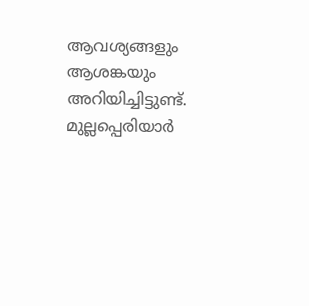ആവശ്യങ്ങളും ആശങ്കയും അറിയിച്ചിട്ടുണ്ട്.
മുല്ലപ്പെരിയാർ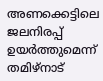അണക്കെട്ടിലെ ജലനിരപ്പ് ഉയർത്തുമെന്ന് തമിഴ്നാട്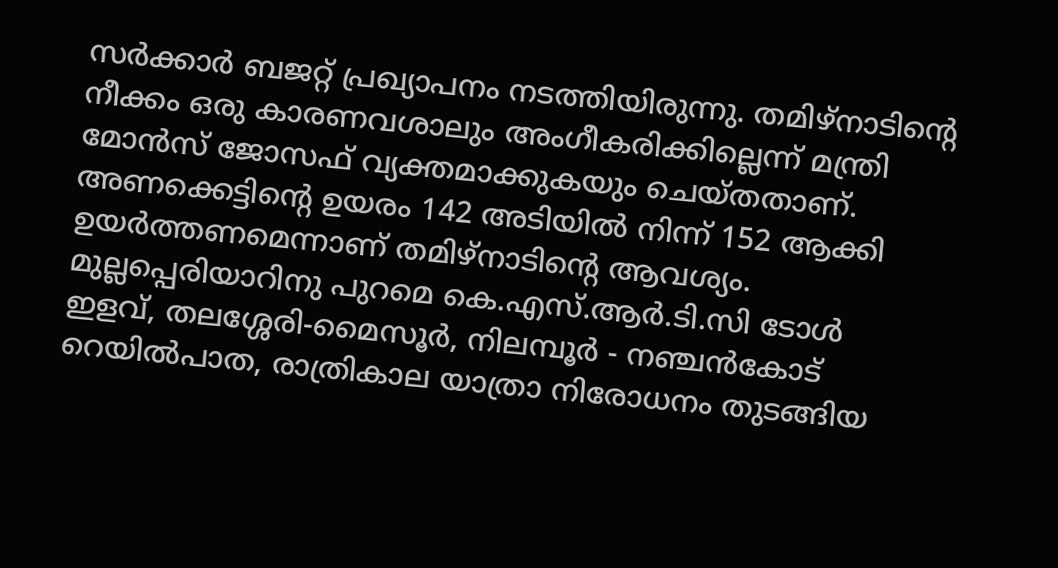സർക്കാർ ബജറ്റ് പ്രഖ്യാപനം നടത്തിയിരുന്നു. തമിഴ്നാടിന്റെ നീക്കം ഒരു കാരണവശാലും അംഗീകരിക്കില്ലെന്ന് മന്ത്രി മോൻസ് ജോസഫ് വ്യക്തമാക്കുകയും ചെയ്തതാണ്. അണക്കെട്ടിന്റെ ഉയരം 142 അടിയിൽ നിന്ന് 152 ആക്കി ഉയർത്തണമെന്നാണ് തമിഴ്നാടിന്റെ ആവശ്യം.
മുല്ലപ്പെരിയാറിനു പുറമെ കെ.എസ്.ആർ.ടി.സി ടോൾ ഇളവ്, തലശ്ശേരി-മൈസൂർ, നിലമ്പൂർ - നഞ്ചൻകോട് റെയിൽപാത, രാത്രികാല യാത്രാ നിരോധനം തുടങ്ങിയ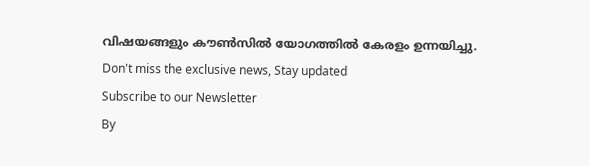വിഷയങ്ങളും കൗൺസിൽ യോഗത്തിൽ കേരളം ഉന്നയിച്ചു.
Don't miss the exclusive news, Stay updated
Subscribe to our Newsletter
By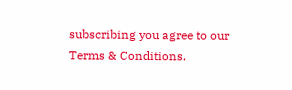subscribing you agree to our Terms & Conditions.